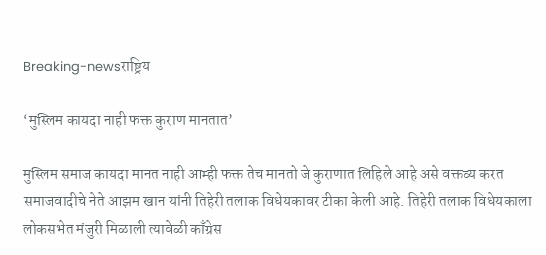Breaking-newsराष्ट्रिय

‘मुस्लिम कायदा नाही फक्त कुराण मानतात’

मुस्लिम समाज कायदा मानत नाही आम्ही फक्त तेच मानतो जे कुराणात लिहिले आहे असे वक्तव्य करत समाजवादीचे नेते आझम खान यांनी तिहेरी तलाक विधेयकावर टीका केली आहे. तिहेरी तलाक विधेयकाला लोकसभेत मंजुरी मिळाली त्यावेळी काँग्रेस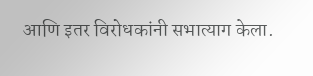आणि इतर विरोधकांनी सभात्याग केला.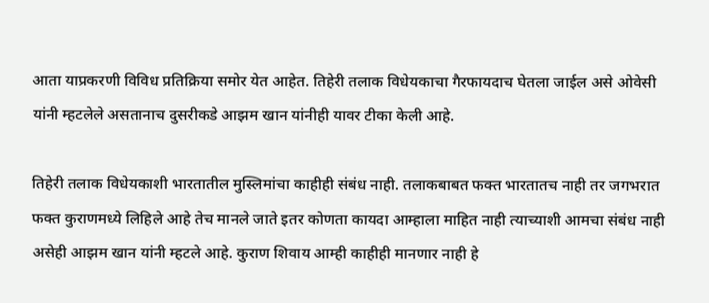आता याप्रकरणी विविध प्रतिक्रिया समोर येत आहेत. तिहेरी तलाक विधेयकाचा गैरफायदाच घेतला जाईल असे ओवेसी यांनी म्हटलेले असतानाच दुसरीकडे आझम खान यांनीही यावर टीका केली आहे.

तिहेरी तलाक विधेयकाशी भारतातील मुस्लिमांचा काहीही संबंध नाही. तलाकबाबत फक्त भारतातच नाही तर जगभरात फक्त कुराणमध्ये लिहिले आहे तेच मानले जाते इतर कोणता कायदा आम्हाला माहित नाही त्याच्याशी आमचा संबंध नाही असेही आझम खान यांनी म्हटले आहे. कुराण शिवाय आम्ही काहीही मानणार नाही हे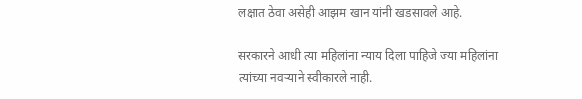लक्षात ठेवा असेही आझम खान यांनी खडसावले आहे.

सरकारने आधी त्या महिलांना न्याय दिला पाहिजे ज्या महिलांना त्यांच्या नवऱ्याने स्वीकारले नाही.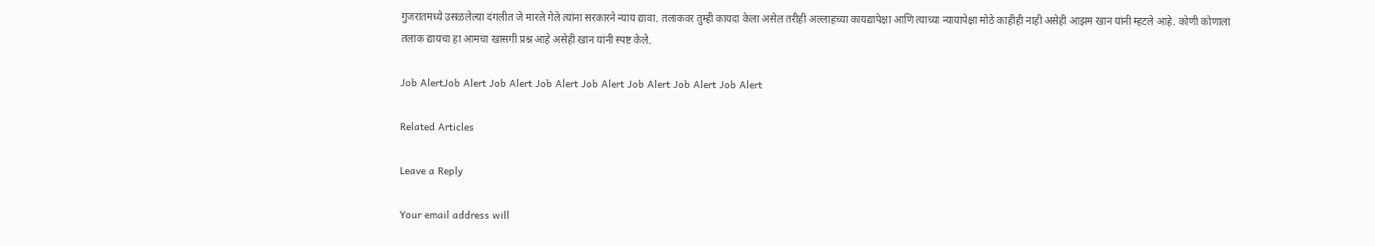गुजरातमध्ये उसळलेल्या दंगलीत जे मारले गेले त्यांना सरकारने न्याय द्यावा. तलाकवर तुम्ही कायदा केला असेल तरीही अल्लाहच्या कायद्यापेक्षा आणि त्याच्या न्यायापेक्षा मोठे काहीही नाही असेही आझम खान यांनी म्हटले आहे. कोणी कोणाला तलाक द्यायचा हा आमचा खासगी प्रश्न आहे असेही खान यांनी स्पष्ट केले.

Job AlertJob Alert Job Alert Job Alert Job Alert Job Alert Job Alert Job Alert

Related Articles

Leave a Reply

Your email address will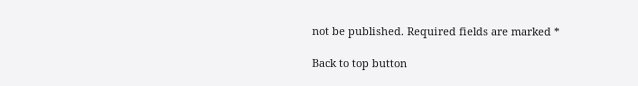not be published. Required fields are marked *

Back to top button